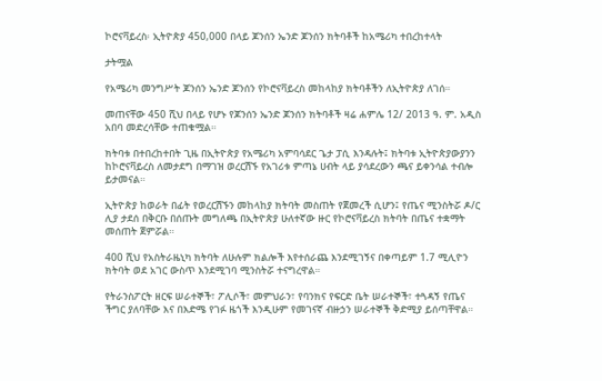ኮሮናቫይረስ፡ ኢትዮጵያ 450,000 በላይ ጆንሰን ኤንድ ጆንሰን ክትባቶች ከአሜሪካ ተበረከተላት

ታትሟል

የአሜሪካ መንግሥት ጆንሰን ኤንድ ጆንሰን የኮሮናቫይረስ መከላከያ ክትባቶችን ለኢትዮጵያ ለገሰ።

መጠናቸው 450 ሺህ በላይ የሆኑ የጆንሰን ኤንድ ጆንሰን ክትባቶች ዛሬ ሐምሌ 12/ 2013 ዓ. ም. አዲስ አበባ መድረሳቸው ተጠቁሟል።

ክትባቱ በተበረከተበት ጊዜ በኢትዮጵያ የአሜሪካ አምባሳደር ጌታ ፓሲ እንዳሉት፤ ክትባቱ ኢትዮጵያውያንን ከኮሮናቫይረስ ለመታደግ በማገዝ ወረርሽኙ የአገሪቱ ምጣኔ ሀብት ላይ ያሳደረውን ጫና ይቀንሳል ተብሎ ይታመናል።

ኢትዮጵያ ከወራት በፊት የወረርሽኙን መከላከያ ክትባት መስጠት የጀመረች ሲሆን፤ የጤና ሚንስትሯ ዶ/ር ሊያ ታደሰ በቅርቡ በሰጡት መግለጫ በኢትዮጵያ ሁለተኛው ዙር የኮሮናቫይረስ ክትባት በጤና ተቋማት መሰጠት ጀምሯል።

400 ሺህ የአስትራዜኒካ ክትባት ለሁሉም ክልሎች እየተሰራጨ እንደሚገኝና በቀጣይም 1.7 ሚሊዮን ክትባት ወደ አገር ውስጥ እንደሚገባ ሚንስትሯ ተናግረዋል።

የትራንስፖርት ዘርፍ ሠራተኞች፣ ፖሊሶች፣ መምህራን፣ የባንክና የፍርድ ቤት ሠራተኞች፣ ተጓዳኝ የጤና ችግር ያለባቸው እና በእድሜ የገፉ ዜጎች እንዲሁም የመገናኛ ብዙኃን ሠራተኞች ቅድሚያ ይሰጣቸዋል።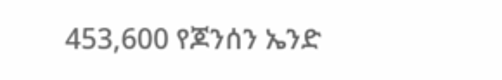453,600 የጆንሰን ኤንድ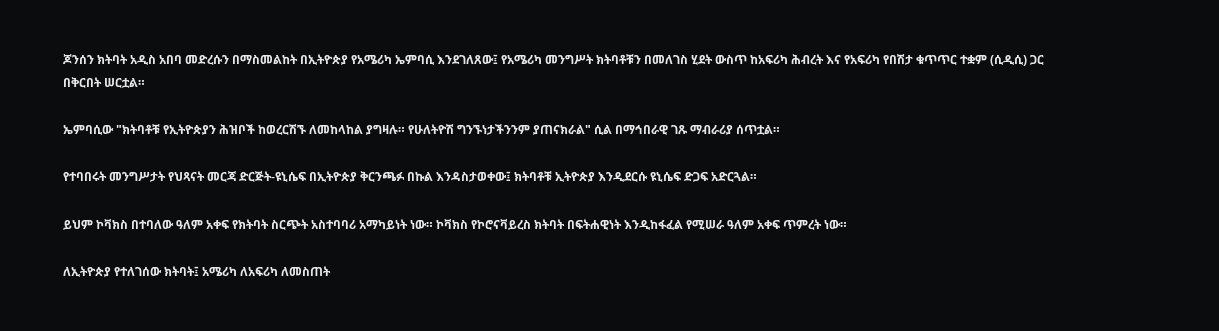ጆንሰን ክትባት አዲስ አበባ መድረሱን በማስመልከት በኢትዮጵያ የአሜሪካ ኤምባሲ እንደገለጸው፤ የአሜሪካ መንግሥት ክትባቶቹን በመለገስ ሂደት ውስጥ ከአፍሪካ ሕብረት እና የአፍሪካ የበሽታ ቁጥጥር ተቋም (ሲዲሲ) ጋር በቅርበት ሠርቷል።

ኤምባሲው "ክትባቶቹ የኢትዮጵያን ሕዝቦች ከወረርሽኙ ለመከላከል ያግዛሉ። የሁለትዮሽ ግንኙነታችንንም ያጠናክራል" ሲል በማኅበራዊ ገጹ ማብራሪያ ሰጥቷል።

የተባበሩት መንግሥታት የህጻናት መርጃ ድርጅት-ዩኒሴፍ በኢትዮጵያ ቅርንጫፉ በኩል እንዳስታወቀው፤ ክትባቶቹ ኢትዮጵያ እንዲደርሱ ዩኒሴፍ ድጋፍ አድርጓል።

ይህም ኮቫክስ በተባለው ዓለም አቀፍ የክትባት ስርጭት አስተባባሪ አማካይነት ነው። ኮቫክስ የኮሮናቫይረስ ክትባት በፍትሐዊነት እንዲከፋፈል የሚሠራ ዓለም አቀፍ ጥምረት ነው።

ለኢትዮጵያ የተለገሰው ክትባት፤ አሜሪካ ለአፍሪካ ለመስጠት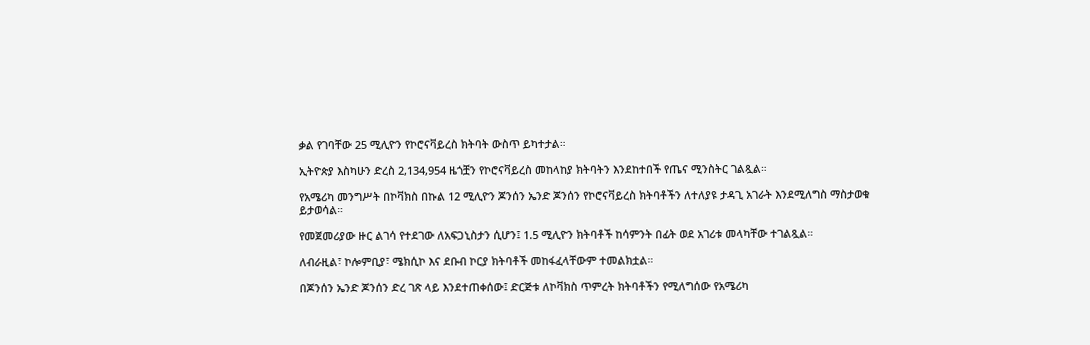ቃል የገባቸው 25 ሚሊዮን የኮሮናቫይረስ ክትባት ውስጥ ይካተታል።

ኢትዮጵያ እስካሁን ድረስ 2,134,954 ዜጎቿን የኮሮናቫይረስ መከላከያ ክትባትን እንደከተበች የጤና ሚንስትር ገልጿል።

የአሜሪካ መንግሥት በኮቫክስ በኩል 12 ሚሊዮን ጆንሰን ኤንድ ጆንሰን የኮሮናቫይረስ ክትባቶችን ለተለያዩ ታዳጊ አገራት እንደሚለግስ ማስታወቁ ይታወሳል።

የመጀመሪያው ዙር ልገሳ የተደገው ለአፍጋኒስታን ሲሆን፤ 1.5 ሚሊዮን ክትባቶች ከሳምንት በፊት ወደ አገሪቱ መላካቸው ተገልጿል።

ለብራዚል፣ ኮሎምቢያ፣ ሜክሲኮ እና ደቡብ ኮርያ ክትባቶች መከፋፈላቸውም ተመልክቷል።

በጆንሰን ኤንድ ጆንሰን ድረ ገጽ ላይ እንደተጠቀሰው፤ ድርጅቱ ለኮቫክስ ጥምረት ክትባቶችን የሚለግሰው የአሜሪካ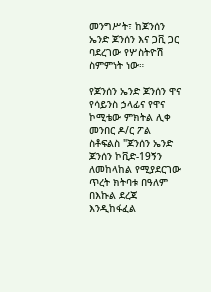መንግሥት፣ ከጆንሰን ኤንድ ጆንሰን እና ጋቪ ጋር ባደረገው የሦስትዮሽ ስምምነት ነው።

የጆንሰን ኤንድ ጆንሰን ዋና የሳይንስ ኃላፊና የዋና ኮሚቴው ምክትል ሊቀ መንበር ዶ/ር ፖል ስቶፍልስ "ጆንሰን ኤንድ ጆንሰን ኮቪድ-19ኝን ለመከላከል የሚያደርገው ጥረት ክትባቱ በዓለም በእኩል ደረጃ እንዲከፋፈል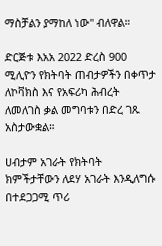ማስቻልን ያማከለ ነው" ብለዋል።

ድርጅቱ እአአ 2022 ድረስ 900 ሚሊዮን የክትባት ጠብታዎችን በቀጥታ ለኮቫክስ እና የአፍሪካ ሕብረት ለመለገስ ቃል መግባቱን በድረ ገጹ አስታውቋል።

ሀብታም አገራት የክትባት ክምችታቸውን ለደሃ አገራት እንዲለግሱ በተደጋጋሚ ጥሪ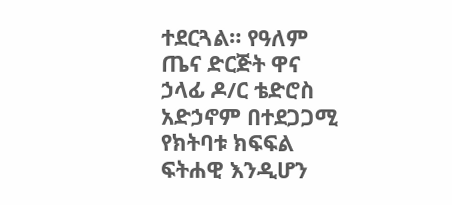ተደርጓል። የዓለም ጤና ድርጅት ዋና ኃላፊ ዶ/ር ቴድሮስ አድኃኖም በተደጋጋሚ የክትባቱ ክፍፍል ፍትሐዊ እንዲሆን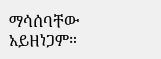ማሳሰባቸው አይዘነጋም።